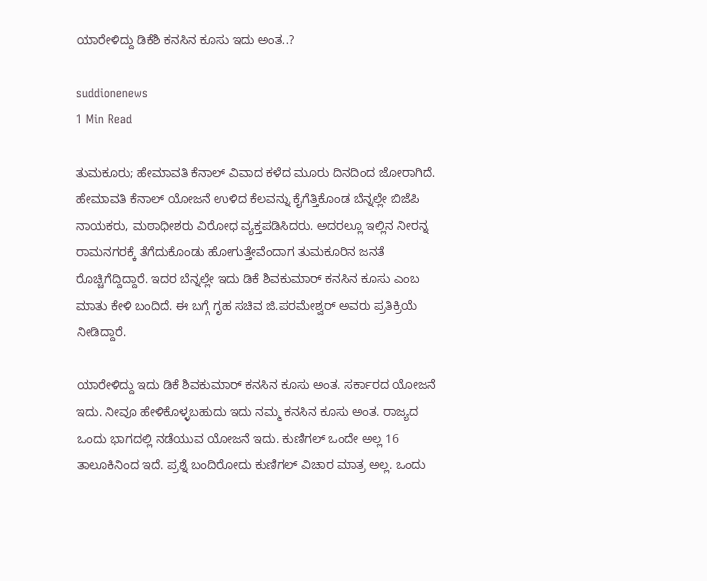ಯಾರೇಳಿದ್ದು ಡಿಕೆಶಿ ಕನಸಿನ ಕೂಸು ಇದು ಅಂತ..?

suddionenews
1 Min Read

ತುಮಕೂರು; ಹೇಮಾವತಿ ಕೆನಾಲ್ ವಿವಾದ ಕಳೆದ ಮೂರು ದಿನದಿಂದ ಜೋರಾಗಿದೆ. ಹೇಮಾವತಿ ಕೆನಾಲ್ ಯೋಜನೆ ಉಳಿದ ಕೆಲವನ್ನು ಕೈಗೆತ್ತಿಕೊಂಡ ಬೆನ್ನಲ್ಲೇ ಬಿಜೆಪಿ ನಾಯಕರು, ಮಠಾಧೀಶರು ವಿರೋಧ ವ್ಯಕ್ತಪಡಿಸಿದರು. ಅದರಲ್ಲೂ ಇಲ್ಲಿನ ನೀರನ್ನ ರಾಮನಗರಕ್ಕೆ ತೆಗೆದುಕೊಂಡು ಹೋಗುತ್ತೇವೆಂದಾಗ ತುಮಕೂರಿನ ಜನತೆ ರೊಚ್ಚಿಗೆದ್ದಿದ್ದಾರೆ. ಇದರ ಬೆನ್ನಲ್ಲೇ ಇದು ಡಿಕೆ ಶಿವಕುಮಾರ್ ಕನಸಿನ ಕೂಸು ಎಂಬ ಮಾತು ಕೇಳಿ ಬಂದಿದೆ. ಈ ಬಗ್ಗೆ ಗೃಹ ಸಚಿವ ಜಿ.ಪರಮೇಶ್ವರ್ ಅವರು ಪ್ರತಿಕ್ರಿಯೆ ನೀಡಿದ್ದಾರೆ.

ಯಾರೇಳಿದ್ದು ಇದು ಡಿಕೆ ಶಿವಕುಮಾರ್ ಕನಸಿನ ಕೂಸು ಅಂತ. ಸರ್ಕಾರದ ಯೋಜನೆ ಇದು. ನೀವೂ ಹೇಳಿಕೊಳ್ಳಬಹುದು ಇದು ನಮ್ಮ ಕನಸಿನ ಕೂಸು ಅಂತ. ರಾಜ್ಯದ ಒಂದು ಭಾಗದಲ್ಲಿ ನಡೆಯುವ ಯೋಜನೆ ಇದು. ಕುಣಿಗಲ್‌ ಒಂದೇ ಅಲ್ಲ 16 ತಾಲೂಕಿನಿಂದ ಇದೆ. ಪ್ರಶ್ನೆ ಬಂದಿರೋದು ಕುಣಿಗಲ್ ವಿಚಾರ ಮಾತ್ರ ಅಲ್ಲ. ಒಂದು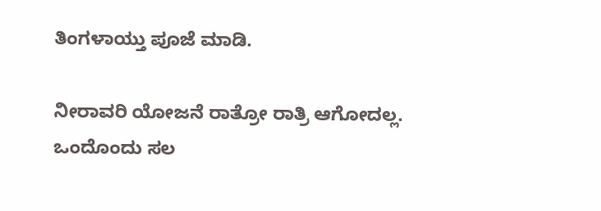ತಿಂಗಳಾಯ್ತು ಪೂಜೆ ಮಾಡಿ.

ನೀರಾವರಿ ಯೋಜನೆ ರಾತ್ರೋ ರಾತ್ರಿ ಆಗೋದಲ್ಲ. ಒಂದೊಂದು ಸಲ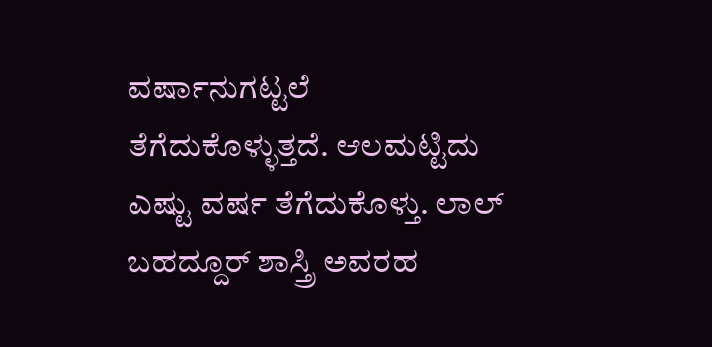ವರ್ಷಾನುಗಟ್ಟಲೆ ತೆಗೆದುಕೊಳ್ಳುತ್ತದೆ. ಆಲಮಟ್ಟಿದು ಎಷ್ಟು ವರ್ಷ ತೆಗೆದುಕೊಳ್ತು. ಲಾಲ್ ಬಹದ್ದೂರ್ ಶಾಸ್ತ್ರಿ ಅವರಹ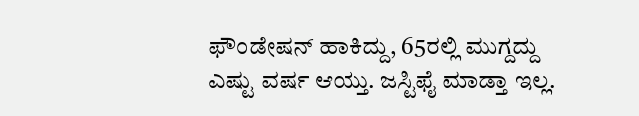ಫೌಂಡೇಷನ್ ಹಾಕಿದ್ದು, 65ರಲ್ಲಿ ಮುಗ್ದದ್ದು ಎಷ್ಟು ವರ್ಷ ಆಯ್ತು. ಜಸ್ಟಿಫೈ ಮಾಡ್ತಾ ಇಲ್ಲ.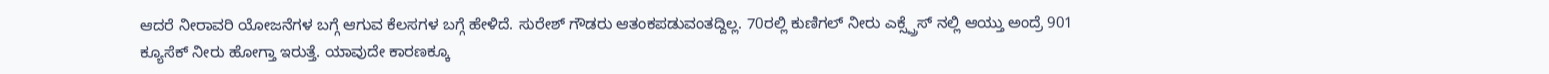ಆದರೆ ನೀರಾವರಿ ಯೋಜನೆಗಳ ಬಗ್ಗೆ ಆಗುವ ಕೆಲಸಗಳ ಬಗ್ಗೆ ಹೇಳಿದೆ. ಸುರೇಶ್ ಗೌಡರು ಆತಂಕಪಡುವಂತದ್ದಿಲ್ಲ. 70ರಲ್ಲಿ ಕುಣಿಗಲ್ ನೀರು ಎಕ್ಸ್ಪ್ರೆಸ್ ನಲ್ಲಿ ಆಯ್ತು ಅಂದ್ರೆ 901 ಕ್ಯೂಸೆಕ್ ನೀರು ಹೋಗ್ತಾ ಇರುತ್ತೆ. ಯಾವುದೇ ಕಾರಣಕ್ಕೂ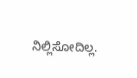ನಿಲ್ಲಿಸೋದಿಲ್ಲ.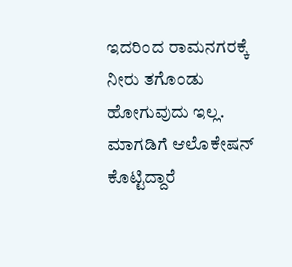ಇದರಿಂದ ರಾಮನಗರಕ್ಕೆ ನೀರು ತಗೊಂಡು ಹೋಗುವುದು ಇಲ್ಲ. ಮಾಗಡಿಗೆ ಆ‌ಲೊಕೇಷನ್ ಕೊಟ್ಟಿದ್ದಾರೆ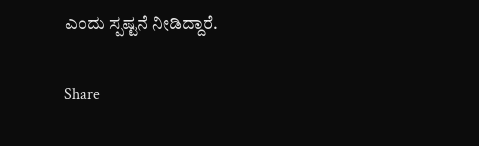ಎಂದು ಸ್ಪಷ್ಟನೆ ನೀಡಿದ್ದಾರೆ.

Share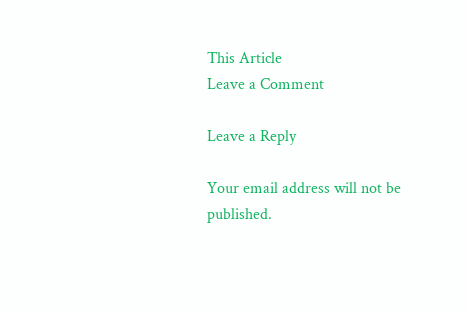This Article
Leave a Comment

Leave a Reply

Your email address will not be published.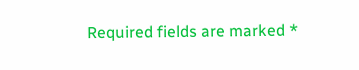Required fields are marked *